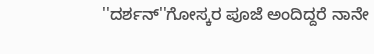''ದರ್ಶನ್''ಗೋಸ್ಕರ ಪೂಜೆ ಅಂದಿದ್ದರೆ ನಾನೇ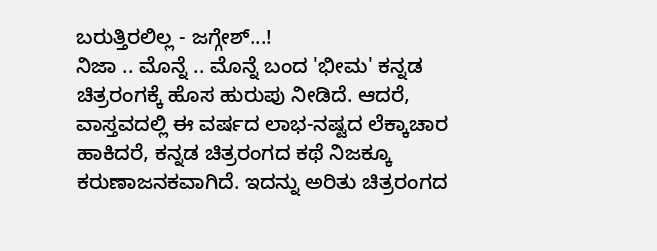ಬರುತ್ತಿರಲಿಲ್ಲ - ಜಗ್ಗೇಶ್...!
ನಿಜಾ .. ಮೊನ್ನೆ .. ಮೊನ್ನೆ ಬಂದ 'ಭೀಮ' ಕನ್ನಡ ಚಿತ್ರರಂಗಕ್ಕೆ ಹೊಸ ಹುರುಪು ನೀಡಿದೆ. ಆದರೆ, ವಾಸ್ತವದಲ್ಲಿ ಈ ವರ್ಷದ ಲಾಭ-ನಷ್ಟದ ಲೆಕ್ಕಾಚಾರ ಹಾಕಿದರೆ, ಕನ್ನಡ ಚಿತ್ರರಂಗದ ಕಥೆ ನಿಜಕ್ಕೂ ಕರುಣಾಜನಕವಾಗಿದೆ. ಇದನ್ನು ಅರಿತು ಚಿತ್ರರಂಗದ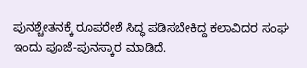ಪುನಶ್ಚೇತನಕ್ಕೆ ರೂಪರೇಶೆ ಸಿದ್ಧ ಪಡಿಸಬೇಕಿದ್ದ ಕಲಾವಿದರ ಸಂಘ ಇಂದು ಪೂಜೆ-ಪುನಸ್ಕಾರ ಮಾಡಿದೆ.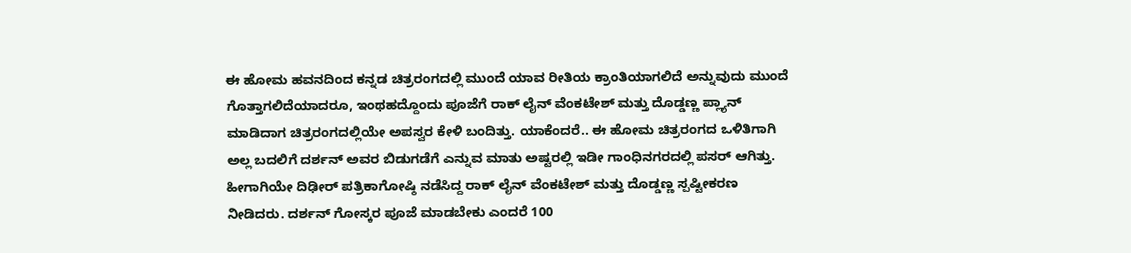ಈ ಹೋಮ ಹವನದಿಂದ ಕನ್ನಡ ಚಿತ್ರರಂಗದಲ್ಲಿ ಮುಂದೆ ಯಾವ ರೀತಿಯ ಕ್ರಾಂತಿಯಾಗಲಿದೆ ಅನ್ನುವುದು ಮುಂದೆ ಗೊತ್ತಾಗಲಿದೆಯಾದರೂ, ಇಂಥಹದ್ದೊಂದು ಪೂಜೆಗೆ ರಾಕ್ ಲೈನ್ ವೆಂಕಟೇಶ್ ಮತ್ತು ದೊಡ್ಡಣ್ಣ ಪ್ಲ್ಯಾನ್ ಮಾಡಿದಾಗ ಚಿತ್ರರಂಗದಲ್ಲಿಯೇ ಅಪಸ್ವರ ಕೇಳಿ ಬಂದಿತ್ತು. ಯಾಕೆಂದರೆ.. ಈ ಹೋಮ ಚಿತ್ರರಂಗದ ಒಳಿತಿಗಾಗಿ ಅಲ್ಲ ಬದಲಿಗೆ ದರ್ಶನ್ ಅವರ ಬಿಡುಗಡೆಗೆ ಎನ್ನುವ ಮಾತು ಅಷ್ಟರಲ್ಲಿ ಇಡೀ ಗಾಂಧಿನಗರದಲ್ಲಿ ಪಸರ್ ಆಗಿತ್ತು. ಹೀಗಾಗಿಯೇ ದಿಢೀರ್ ಪತ್ರಿಕಾಗೋಷ್ಠಿ ನಡೆಸಿದ್ದ ರಾಕ್ ಲೈನ್ ವೆಂಕಟೇಶ್ ಮತ್ತು ದೊಡ್ಡಣ್ಣ ಸ್ಪಷ್ಟೀಕರಣ ನೀಡಿದರು. ದರ್ಶನ್ ಗೋಸ್ಕರ ಪೂಜೆ ಮಾಡಬೇಕು ಎಂದರೆ 100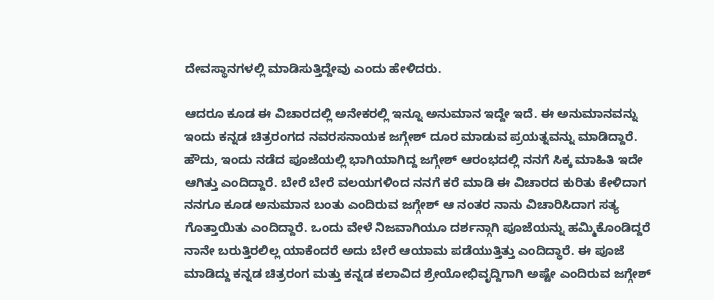ದೇವಸ್ಥಾನಗಳಲ್ಲಿ ಮಾಡಿಸುತ್ತಿದ್ದೇವು ಎಂದು ಹೇಳಿದರು.

ಆದರೂ ಕೂಡ ಈ ವಿಚಾರದಲ್ಲಿ ಅನೇಕರಲ್ಲಿ ಇನ್ನೂ ಅನುಮಾನ ಇದ್ದೇ ಇದೆ. ಈ ಅನುಮಾನವನ್ನು ಇಂದು ಕನ್ನಡ ಚಿತ್ರರಂಗದ ನವರಸನಾಯಕ ಜಗ್ಗೇಶ್ ದೂರ ಮಾಡುವ ಪ್ರಯತ್ನವನ್ನು ಮಾಡಿದ್ದಾರೆ.
ಹೌದು, ಇಂದು ನಡೆದ ಪೂಜೆಯಲ್ಲಿ ಭಾಗಿಯಾಗಿದ್ದ ಜಗ್ಗೇಶ್ ಆರಂಭದಲ್ಲಿ ನನಗೆ ಸಿಕ್ಕ ಮಾಹಿತಿ ಇದೇ ಆಗಿತ್ತು ಎಂದಿದ್ದಾರೆ. ಬೇರೆ ಬೇರೆ ವಲಯಗಳಿಂದ ನನಗೆ ಕರೆ ಮಾಡಿ ಈ ವಿಚಾರದ ಕುರಿತು ಕೇಳಿದಾಗ ನನಗೂ ಕೂಡ ಅನುಮಾನ ಬಂತು ಎಂದಿರುವ ಜಗ್ಗೇಶ್ ಆ ನಂತರ ನಾನು ವಿಚಾರಿಸಿದಾಗ ಸತ್ಯ ಗೊತ್ತಾಯಿತು ಎಂದಿದ್ದಾರೆ. ಒಂದು ವೇಳೆ ನಿಜವಾಗಿಯೂ ದರ್ಶನ್ಗಾಗಿ ಪೂಜೆಯನ್ನು ಹಮ್ಮಿಕೊಂಡಿದ್ದರೆ ನಾನೇ ಬರುತ್ತಿರಲಿಲ್ಲ ಯಾಕೆಂದರೆ ಅದು ಬೇರೆ ಆಯಾಮ ಪಡೆಯುತ್ತಿತ್ತು ಎಂದಿದ್ಧಾರೆ. ಈ ಪೂಜೆ ಮಾಡಿದ್ದು ಕನ್ನಡ ಚಿತ್ರರಂಗ ಮತ್ತು ಕನ್ನಡ ಕಲಾವಿದ ಶ್ರೇಯೋಭಿವೃದ್ದಿಗಾಗಿ ಅಷ್ಟೇ ಎಂದಿರುವ ಜಗ್ಗೇಶ್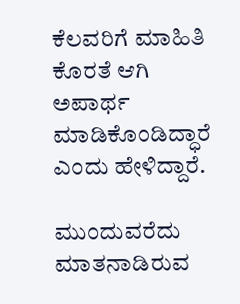ಕೆಲವರಿಗೆ ಮಾಹಿತಿ ಕೊರತೆ ಆಗಿ ಅಪಾರ್ಥ ಮಾಡಿಕೊಂಡಿದ್ಧಾರೆ ಎಂದು ಹೇಳಿದ್ದಾರೆ.

ಮುಂದುವರೆದು ಮಾತನಾಡಿರುವ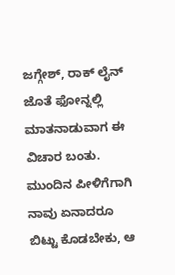ಜಗ್ಗೇಶ್, ರಾಕ್ ಲೈನ್ ಜೊತೆ ಫೋನ್ನಲ್ಲಿ ಮಾತನಾಡುವಾಗ ಈ ವಿಚಾರ ಬಂತು. ಮುಂದಿನ ಪೀಳಿಗೆಗಾಗಿ ನಾವು ಏನಾದರೂ ಬಿಟ್ಟು ಕೊಡಬೇಕು, ಆ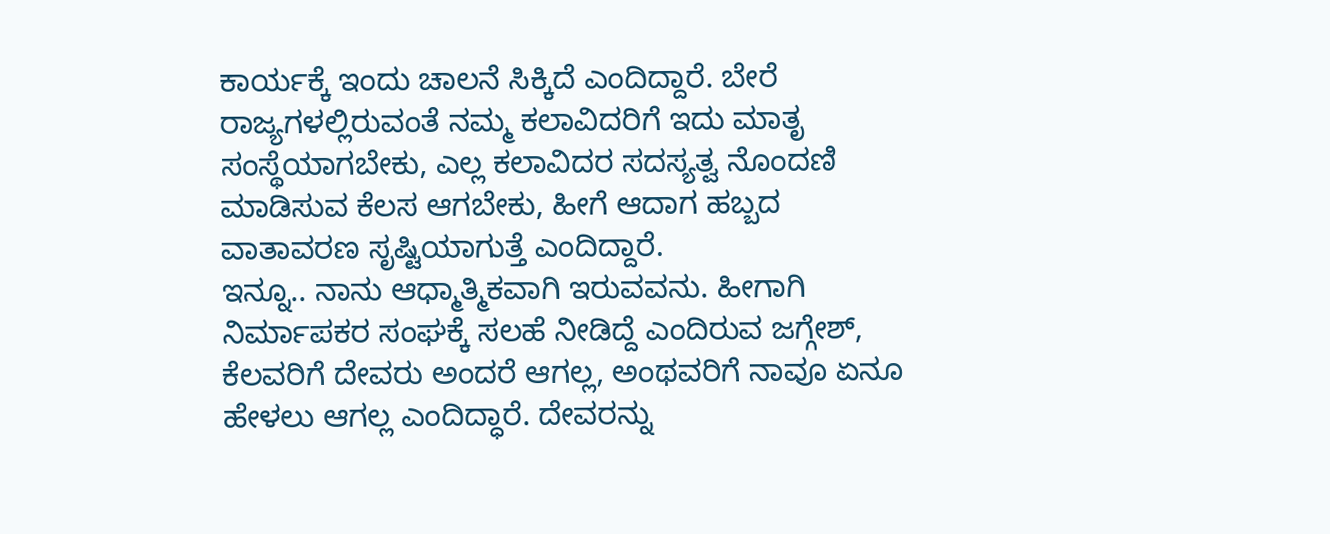ಕಾರ್ಯಕ್ಕೆ ಇಂದು ಚಾಲನೆ ಸಿಕ್ಕಿದೆ ಎಂದಿದ್ದಾರೆ. ಬೇರೆ ರಾಜ್ಯಗಳಲ್ಲಿರುವಂತೆ ನಮ್ಮ ಕಲಾವಿದರಿಗೆ ಇದು ಮಾತೃ ಸಂಸ್ಥೆಯಾಗಬೇಕು, ಎಲ್ಲ ಕಲಾವಿದರ ಸದಸ್ಯತ್ವ ನೊಂದಣಿ ಮಾಡಿಸುವ ಕೆಲಸ ಆಗಬೇಕು, ಹೀಗೆ ಆದಾಗ ಹಬ್ಬದ ವಾತಾವರಣ ಸೃಷ್ಟಿಯಾಗುತ್ತೆ ಎಂದಿದ್ದಾರೆ.
ಇನ್ನೂ.. ನಾನು ಆಧ್ಮಾತ್ಮಿಕವಾಗಿ ಇರುವವನು. ಹೀಗಾಗಿ ನಿರ್ಮಾಪಕರ ಸಂಘಕ್ಕೆ ಸಲಹೆ ನೀಡಿದ್ದೆ ಎಂದಿರುವ ಜಗ್ಗೇಶ್, ಕೆಲವರಿಗೆ ದೇವರು ಅಂದರೆ ಆಗಲ್ಲ, ಅಂಥವರಿಗೆ ನಾವೂ ಏನೂ ಹೇಳಲು ಆಗಲ್ಲ ಎಂದಿದ್ಧಾರೆ. ದೇವರನ್ನು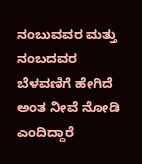ನಂಬುವವರ ಮತ್ತು ನಂಬದವರ ಬೆಳವಣಿಗೆ ಹೇಗಿದೆ ಅಂತ ನೀವೆ ನೋಡಿ ಎಂದಿದ್ದಾರೆ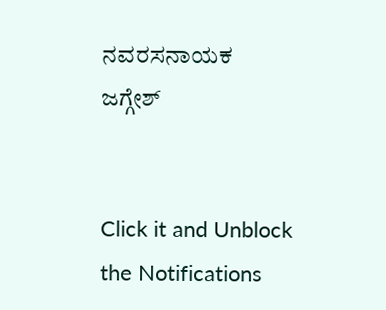ನವರಸನಾಯಕ ಜಗ್ಗೇಶ್


Click it and Unblock the Notifications